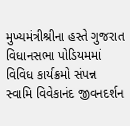મુખ્યમંત્રીશ્રીના હસ્તે ગુજરાત વિધાનસભા પોડિયમમાં વિવિધ કાર્યક્રમો સંપન્ન
સ્વામિ વિવેકાનંદ જીવનદર્શન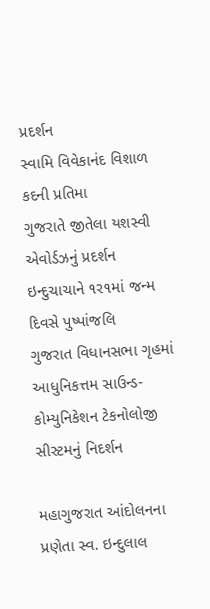પ્રદર્શન
સ્વામિ વિવેકાનંદ વિશાળ કદની પ્રતિમા
ગુજરાતે જીતેલા યશસ્વી એવોર્ડઝનું પ્રદર્શન
ઇન્દુચાચાને ૧ર૧માં જન્મ દિવસે પુષ્પાંજલિ
ગુજરાત વિધાનસભા ગૃહમાં આધુનિકત્તમ સાઉન્ડ-કોમ્યુનિકેશન ટેકનોલોજી સીસ્ટમનું નિદર્શન

મહાગુજરાત આંદોલનના પ્રણેતા સ્વ. ઇન્દુલાલ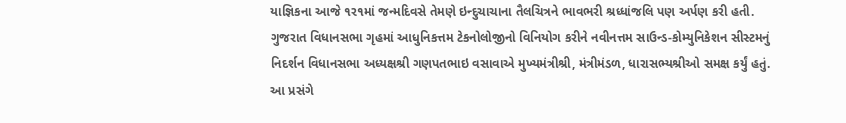યાજ્ઞિકના આજે ૧ર૧માં જન્મદિવસે તેમણે ઇન્દુચાચાના તૈલચિત્રને ભાવભરી શ્રધ્ધાંજલિ પણ અર્પણ કરી હતી.
ગુજરાત વિધાનસભા ગૃહમાં આધુનિકત્તમ ટેકનોલોજીનો વિનિયોગ કરીને નવીનત્તમ સાઉન્ડ-કોમ્યુનિકેશન સીસ્ટમનું નિદર્શન વિધાનસભા અધ્યક્ષશ્રી ગણપતભાઇ વસાવાએ મુખ્યમંત્રીશ્રી, મંત્રીમંડળ, ધારાસભ્યશ્રીઓ સમક્ષ કર્યું હતું.
આ પ્રસંગે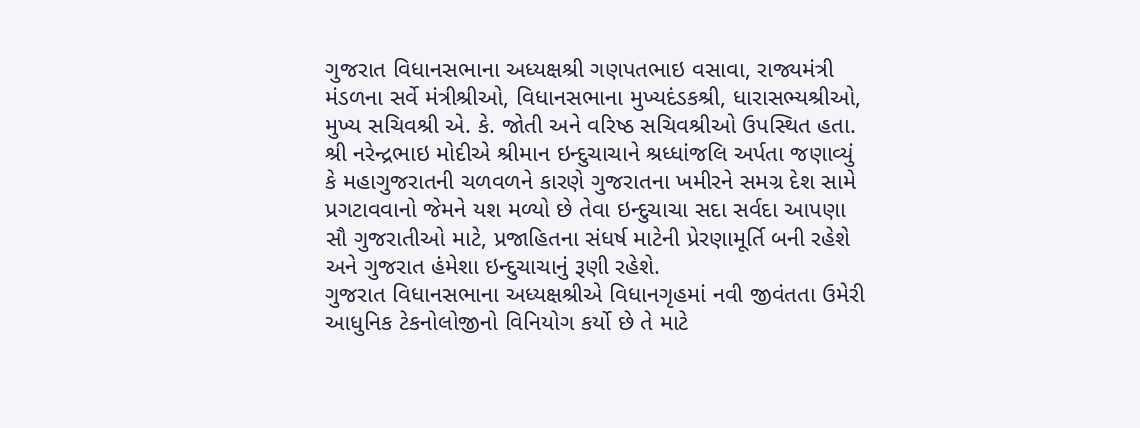ગુજરાત વિધાનસભાના અધ્યક્ષશ્રી ગણપતભાઇ વસાવા, રાજ્યમંત્રી મંડળના સર્વે મંત્રીશ્રીઓ, વિધાનસભાના મુખ્યદંડકશ્રી, ધારાસભ્યશ્રીઓ, મુખ્ય સચિવશ્રી એ. કે. જોતી અને વરિષ્ઠ સચિવશ્રીઓ ઉપસ્થિત હતા.
શ્રી નરેન્દ્રભાઇ મોદીએ શ્રીમાન ઇન્દુચાચાને શ્રધ્ધાંજલિ અર્પતા જણાવ્યું કે મહાગુજરાતની ચળવળને કારણે ગુજરાતના ખમીરને સમગ્ર દેશ સામે પ્રગટાવવાનો જેમને યશ મળ્યો છે તેવા ઇન્દુચાચા સદા સર્વદા આપણા સૌ ગુજરાતીઓ માટે, પ્રજાહિતના સંધર્ષ માટેની પ્રેરણામૂર્તિ બની રહેશે અને ગુજરાત હંમેશા ઇન્દુચાચાનું રૂણી રહેશે.
ગુજરાત વિધાનસભાના અધ્યક્ષશ્રીએ વિધાનગૃહમાં નવી જીવંતતા ઉમેરી આધુનિક ટેકનોલોજીનો વિનિયોગ કર્યો છે તે માટે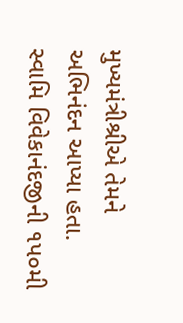મુખ્યમંત્રીશ્રીએ તેમને અભિનંદન આપ્યા હતા.
સ્વામિ વિવેકાનંદજીની ૧પ૦મી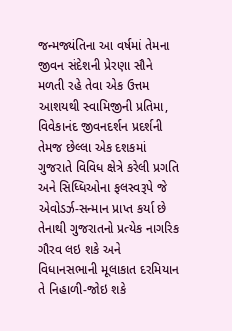જન્મજ્યંતિના આ વર્ષમાં તેમના જીવન સંદેશની પ્રેરણા સૌને મળતી રહે તેવા એક ઉત્તમ આશયથી સ્વામિજીની પ્રતિમા, વિવેકાનંદ જીવનદર્શન પ્રદર્શની તેમજ છેલ્લા એક દશકમાં ગુજરાતે વિવિધ ક્ષેત્રે કરેલી પ્રગતિ અને સિધ્ધિઓના ફલસ્વરૂપે જે એવોડર્ઝ-સન્માન પ્રાપ્ત કર્યા છે તેનાથી ગુજરાતનો પ્રત્યેક નાગરિક ગૌરવ લઇ શકે અને વિધાનસભાની મૂલાકાત દરમિયાન તે નિહાળી-જોઇ શકે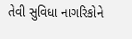તેવી સુવિધા નાગરિકોને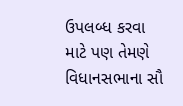ઉપલબ્ધ કરવા માટે પણ તેમણે વિધાનસભાના સૌ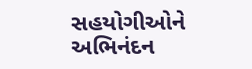સહયોગીઓને અભિનંદન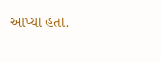આપ્યા હતા.